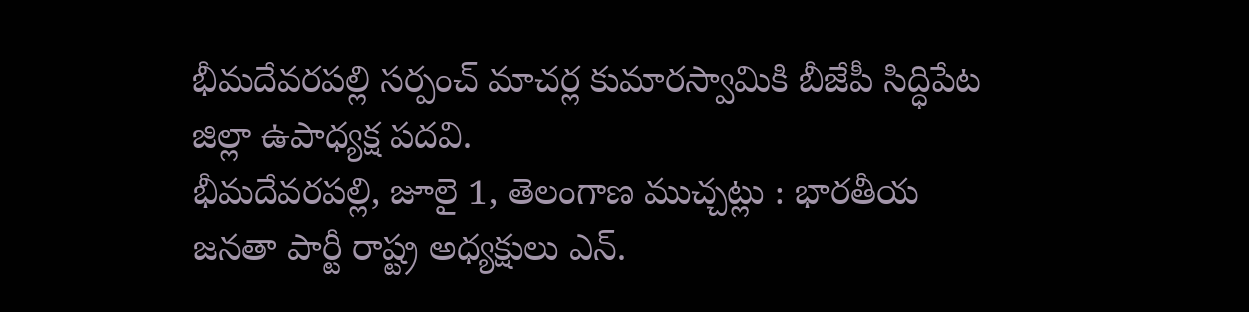భీమదేవరపల్లి సర్పంచ్ మాచర్ల కుమారస్వామికి బీజేపీ సిద్ధిపేట జిల్లా ఉపాధ్యక్ష పదవి.
భీమదేవరపల్లి, జూలై 1, తెలంగాణ ముచ్చట్లు : భారతీయ జనతా పార్టీ రాష్ట్ర అధ్యక్షులు ఎన్.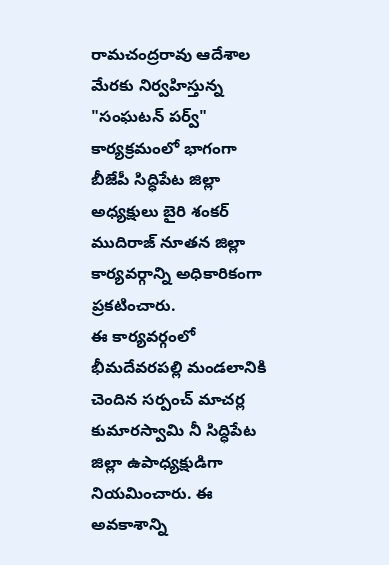రామచంద్రరావు ఆదేశాల మేరకు నిర్వహిస్తున్న "సంఘటన్ పర్వ్" కార్యక్రమంలో భాగంగా బీజేపీ సిద్ధిపేట జిల్లా అధ్యక్షులు బైరి శంకర్ ముదిరాజ్ నూతన జిల్లా కార్యవర్గాన్ని అధికారికంగా ప్రకటించారు.
ఈ కార్యవర్గంలో భీమదేవరపల్లి మండలానికి చెందిన సర్పంచ్ మాచర్ల కుమారస్వామి నీ సిద్ధిపేట జిల్లా ఉపాధ్యక్షుడిగా నియమించారు. ఈ అవకాశాన్ని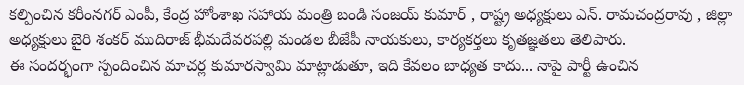కల్పించిన కరీంనగర్ ఎంపీ, కేంద్ర హోంశాఖ సహాయ మంత్రి బండి సంజయ్ కుమార్ , రాష్ట్ర అధ్యక్షులు ఎన్. రామచంద్రరావు , జిల్లా అధ్యక్షులు బైరి శంకర్ ముదిరాజ్ భీమదేవరపల్లి మండల బీజేపీ నాయకులు, కార్యకర్తలు కృతజ్ఞతలు తెలిపారు.
ఈ సందర్భంగా స్పందించిన మాచర్ల కుమారస్వామి మాట్లాడుతూ, ఇది కేవలం బాధ్యత కాదు... నాపై పార్టీ ఉంచిన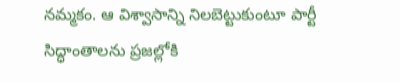నమ్మకం. ఆ విశ్వాసాన్ని నిలబెట్టుకుంటూ పార్టీ సిద్ధాంతాలను ప్రజల్లోకి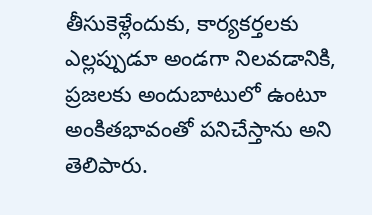తీసుకెళ్లేందుకు, కార్యకర్తలకు ఎల్లప్పుడూ అండగా నిలవడానికి, ప్రజలకు అందుబాటులో ఉంటూ అంకితభావంతో పనిచేస్తాను అని తెలిపారు.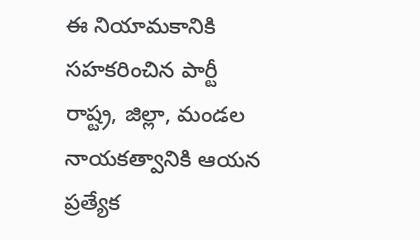ఈ నియామకానికి సహకరించిన పార్టీ రాష్ట్ర, జిల్లా, మండల నాయకత్వానికి ఆయన ప్రత్యేక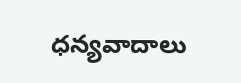ధన్యవాదాలు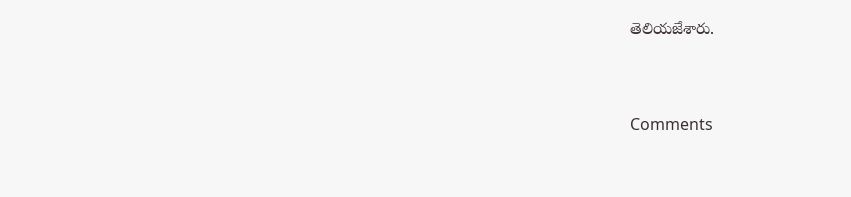తెలియజేశారు.


Comments